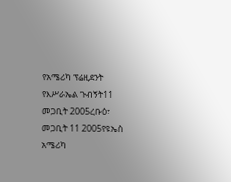የአሜሪካ ፕሬዚደንት የእሥራኤል ጉብኝት11 መጋቢት 2005ረቡዕ፣ መጋቢት 11 2005የዩኤስ አሜሪካ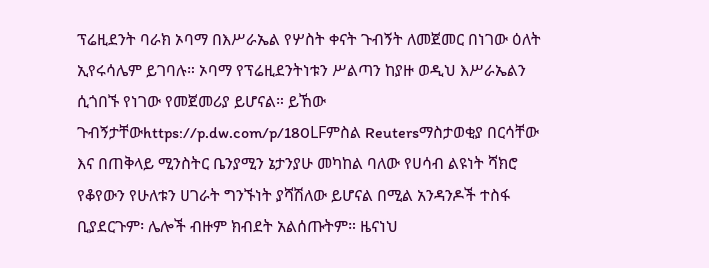ፕሬዚደንት ባራክ ኦባማ በእሥራኤል የሦስት ቀናት ጉብኝት ለመጀመር በነገው ዕለት ኢየሩሳሌም ይገባሉ። ኦባማ የፕሬዚደንትነቱን ሥልጣን ከያዙ ወዲህ እሥራኤልን ሲጎበኙ የነገው የመጀመሪያ ይሆናል። ይኸው ጉብኝታቸውhttps://p.dw.com/p/180LFምስል Reutersማስታወቂያ በርሳቸው እና በጠቅላይ ሚንስትር ቤንያሚን ኔታንያሁ መካከል ባለው የሀሳብ ልዩነት ሻክሮ የቆየውን የሁለቱን ሀገራት ግንኙነት ያሻሽለው ይሆናል በሚል አንዳንዶች ተስፋ ቢያደርጉም፡ ሌሎች ብዙም ክብደት አልሰጡትም። ዜናነህ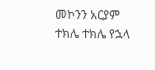መኮንን አርያም ተክሌ ተክሌ የኋላ